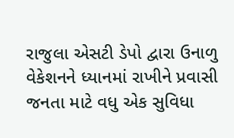રાજુલા એસટી ડેપો દ્વારા ઉનાળુ વેકેશનને ધ્યાનમાં રાખીને પ્રવાસી જનતા માટે વધુ એક સુવિધા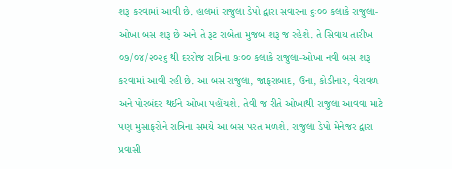શરૂ કરવામાં આવી છે. હાલમાં રાજુલા ડેપો દ્વારા સવારના ૬ઃ૦૦ કલાકે રાજુલા-ઓખા બસ શરૂ છે અને તે રૂટ રાબેતા મુજબ શરૂ જ રહેશે. તે સિવાય તારીખ ૦૭/૦૪/૨૦૨૬ થી દરરોજ રાત્રિના ૭ઃ૦૦ કલાકે રાજુલા-ઓખા નવી બસ શરૂ કરવામાં આવી રહી છે. આ બસ રાજુલા, જાફરાબાદ, ઉના, કોડીનાર, વેરાવળ અને પોરબંદર થઈને ઓખા પહોંચશે. તેવી જ રીતે ઓખાથી રાજુલા આવવા માટે પણ મુસાફરોને રાત્રિના સમયે આ બસ પરત મળશે. રાજુલા ડેપો મેનેજર દ્વારા પ્રવાસી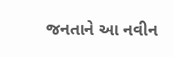જનતાને આ નવીન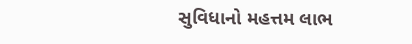સુવિધાનો મહત્તમ લાભ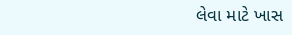લેવા માટે ખાસ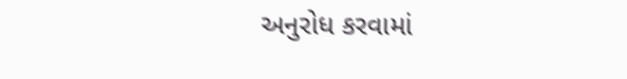અનુરોધ કરવામાં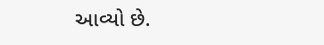આવ્યો છે.